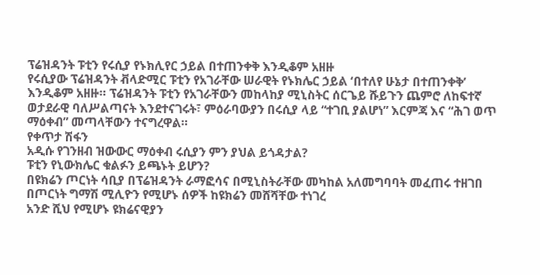ፕሬዝዳንት ፑቲን የሩሲያ የኑክሊየር ኃይል በተጠንቀቅ እንዲቆም አዘዙ
የሩሲያው ፕሬዝዳንት ቭላድሚር ፑቲን የአገራቸው ሠራዊት የኑክሌር ኃይል ‘በተለየ ሁኔታ በተጠንቀቅ’ እንዲቆም አዘዙ። ፕሬዝዳንት ፑቲን የአገራቸውን መከላከያ ሚኒስትር ሰርጌይ ሹይጉን ጨምሮ ለከፍተኛ ወታደራዊ ባለሥልጣናት እንደተናገሩት፣ ምዕራባውያን በሩሲያ ላይ “ተገቢ ያልሆነ” እርምጃ እና “ሕገ ወጥ ማዕቀብ” መጣላቸውን ተናግረዋል።
የቀጥታ ሽፋን
አዲሱ የገንዘብ ዝውውር ማዕቀብ ሩሲያን ምን ያህል ይጎዳታል?
ፑቲን የኒውክሌር ቁልፉን ይጫኑት ይሆን?
በዩክሬን ጦርነት ሳቢያ በፕሬዝዳንት ራማፎሳና በሚኒስትራቸው መካከል አለመግባባት መፈጠሩ ተዘገበ
በጦርነት ግማሽ ሚሊዮን የሚሆኑ ሰዎች ከዩክሬን መሸሻቸው ተነገረ
አንድ ሺህ የሚሆኑ ዩክሬናዊያን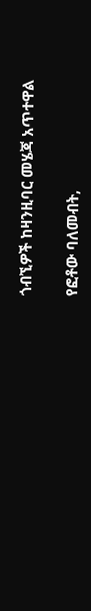ጎብኚዎች ከዛንዚባር መሄጃ አጥተዋል

የፎቶው ባለመብት,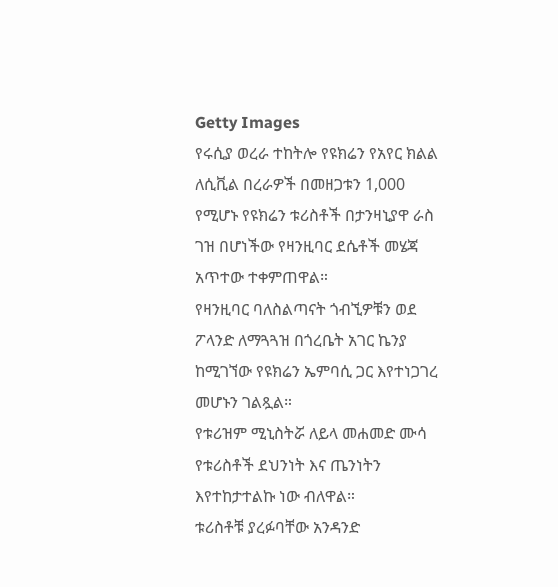Getty Images
የሩሲያ ወረራ ተከትሎ የዩክሬን የአየር ክልል ለሲቪል በረራዎች በመዘጋቱን 1,000 የሚሆኑ የዩክሬን ቱሪስቶች በታንዛኒያዋ ራስ ገዝ በሆነችው የዛንዚባር ደሴቶች መሄጃ አጥተው ተቀምጠዋል።
የዛንዚባር ባለስልጣናት ጎብኚዎቹን ወደ ፖላንድ ለማጓጓዝ በጎረቤት አገር ኬንያ ከሚገኘው የዩክሬን ኤምባሲ ጋር እየተነጋገረ መሆኑን ገልጿል።
የቱሪዝም ሚኒስትሯ ለይላ መሐመድ ሙሳ የቱሪስቶች ደህንነት እና ጤንነትን እየተከታተልኩ ነው ብለዋል።
ቱሪስቶቹ ያረፉባቸው አንዳንድ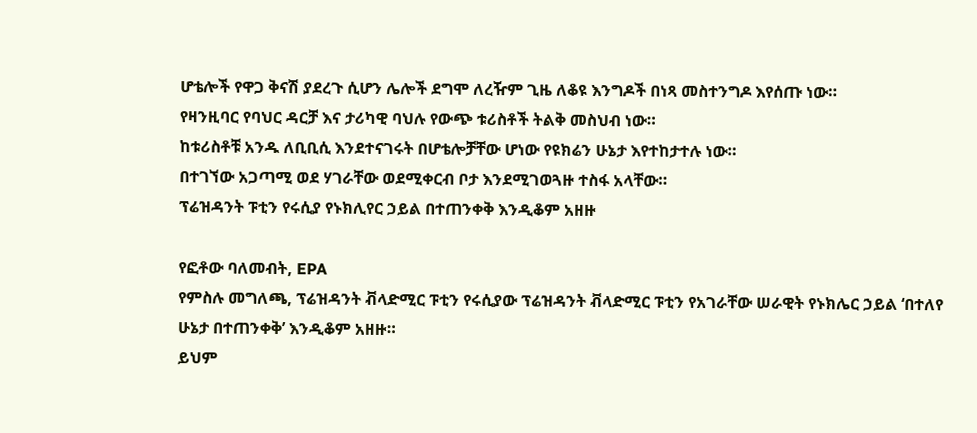ሆቴሎች የዋጋ ቅናሽ ያደረጉ ሲሆን ሌሎች ደግሞ ለረዥም ጊዜ ለቆዩ እንግዶች በነጻ መስተንግዶ እየሰጡ ነው።
የዛንዚባር የባህር ዳርቻ እና ታሪካዊ ባህሉ የውጭ ቱሪስቶች ትልቅ መስህብ ነው።
ከቱሪስቶቹ አንዱ ለቢቢሲ እንደተናገሩት በሆቴሎቻቸው ሆነው የዩክሬን ሁኔታ እየተከታተሉ ነው።
በተገኘው አጋጣሚ ወደ ሃገራቸው ወደሚቀርብ ቦታ እንደሚገወጓዙ ተስፋ አላቸው።
ፕሬዝዳንት ፑቲን የሩሲያ የኑክሊየር ኃይል በተጠንቀቅ እንዲቆም አዘዙ

የፎቶው ባለመብት, EPA
የምስሉ መግለጫ, ፕሬዝዳንት ቭላድሚር ፑቲን የሩሲያው ፕሬዝዳንት ቭላድሚር ፑቲን የአገራቸው ሠራዊት የኑክሌር ኃይል ‘በተለየ ሁኔታ በተጠንቀቅ’ እንዲቆም አዘዙ።
ይህም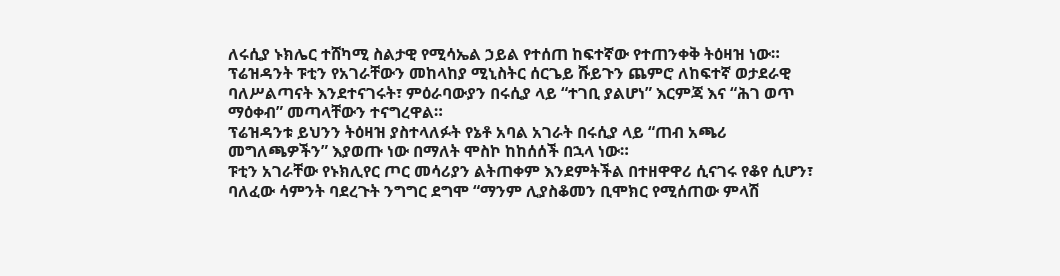ለሩሲያ ኑክሌር ተሸካሚ ስልታዊ የሚሳኤል ኃይል የተሰጠ ከፍተኛው የተጠንቀቅ ትዕዛዝ ነው።
ፕሬዝዳንት ፑቲን የአገራቸውን መከላከያ ሚኒስትር ሰርጌይ ሹይጉን ጨምሮ ለከፍተኛ ወታደራዊ ባለሥልጣናት እንደተናገሩት፣ ምዕራባውያን በሩሲያ ላይ “ተገቢ ያልሆነ” እርምጃ እና “ሕገ ወጥ ማዕቀብ” መጣላቸውን ተናግረዋል።
ፕሬዝዳንቱ ይህንን ትዕዛዝ ያስተላለፉት የኔቶ አባል አገራት በሩሲያ ላይ “ጠብ አጫሪ መግለጫዎችን” እያወጡ ነው በማለት ሞስኮ ከከሰሰች በኋላ ነው።
ፑቲን አገራቸው የኑክሊየር ጦር መሳሪያን ልትጠቀም እንደምትችል በተዘዋዋሪ ሲናገሩ የቆየ ሲሆን፣ ባለፈው ሳምንት ባደረጉት ንግግር ደግሞ “ማንም ሊያስቆመን ቢሞክር የሚሰጠው ምላሽ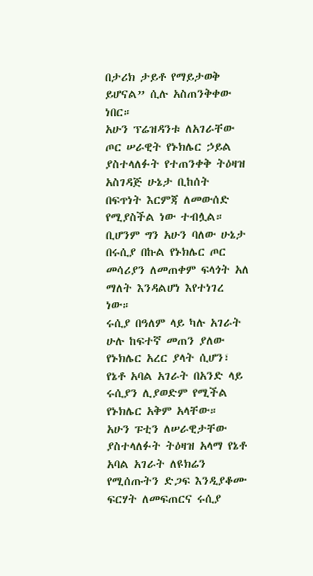በታሪክ ታይቶ የማይታወቅ ይሆናል” ሲሉ አስጠንቅቀው ነበር።
አሁን ፕሬዝዳንቱ ለአገራቸው ጦር ሠራዊት የኑክሌር ኃይል ያስተላለፉት የተጠንቀቅ ትዕዛዝ አስገዳጅ ሁኔታ ቢከሰት በፍጥነት እርምጃ ለመውሰድ የሚያስችል ነው ተብሏል።
ቢሆንም ግን አሁን ባለው ሁኔታ በሩሲያ በኩል የኑክሌር ጦር መሳሪያን ለመጠቀም ፍላጎት አለ ማለት እንዳልሆነ እየተነገረ ነው።
ሩሲያ በዓለም ላይ ካሉ አገራት ሁሉ ከፍተኛ መጠን ያለው የኑክሌር አረር ያላት ሲሆን፣ የኔቶ አባል አገራት በአንድ ላይ ሩሲያን ሊያወድም የሚችል የኑክሌር አቅም አላቸው።
አሁን ፑቲን ለሠራዊታቸው ያስተላለፉት ትዕዛዝ አላማ የኔቶ አባል አገራት ለዩክሬን የሚሰጡትን ድጋፍ እንዲያቆሙ ፍርሃት ለመፍጠርና ሩሲያ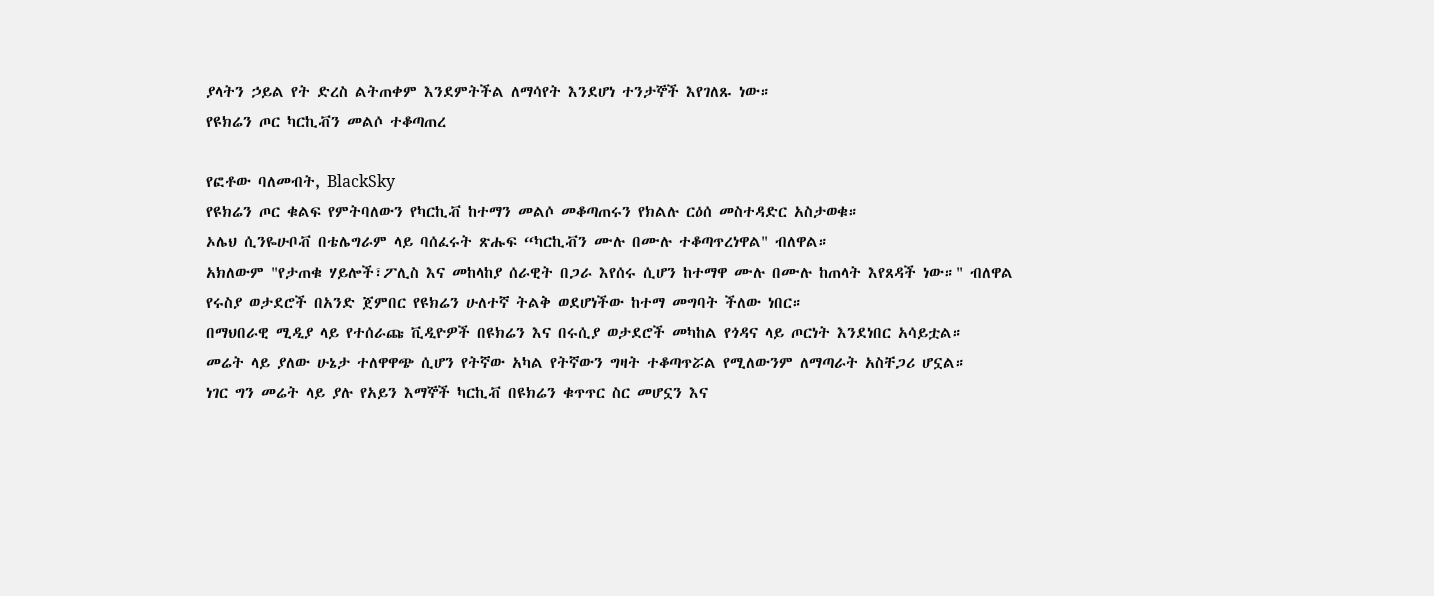ያላትን ኃይል የት ድረስ ልትጠቀም እንደምትችል ለማሳየት እንደሆነ ተንታኞች እየገለጹ ነው።
የዩክሬን ጦር ካርኪቭን መልሶ ተቆጣጠረ

የፎቶው ባለመብት, BlackSky
የዩክሬን ጦር ቁልፍ የምትባለውን የካርኪቭ ከተማን መልሶ መቆጣጠሩን የክልሉ ርዕሰ መስተዳድር አስታወቁ።
ኦሌህ ሲንዬሁቦቭ በቴሌግራም ላይ ባሰፈሩት ጽሑፍ “ካርኪቭን ሙሉ በሙሉ ተቆጣጥረነዋል" ብለዋል።
አክለውም "የታጠቁ ሃይሎች፣ፖሊስ እና መከላከያ ሰራዊት በጋራ እየሰሩ ሲሆን ከተማዋ ሙሉ በሙሉ ከጠላት እየጸዳች ነው።" ብለዋል
የሩስያ ወታደሮች በአንድ ጀምበር የዩክሬን ሁለተኛ ትልቅ ወደሆነችው ከተማ መግባት ችለው ነበር።
በማህበራዊ ሚዲያ ላይ የተሰራጩ ቪዲዮዎች በዩክሬን እና በሩሲያ ወታደሮች መካከል የጎዳና ላይ ጦርነት እንደነበር አሳይቷል።
መሬት ላይ ያለው ሁኔታ ተለዋዋጭ ሲሆን የትኛው አካል የትኛውን ግዛት ተቆጣጥሯል የሚለውንም ለማጣራት አስቸጋሪ ሆኗል።
ነገር ግን መሬት ላይ ያሉ የአይን እማኞች ካርኪቭ በዩክሬን ቁጥጥር ስር መሆኗን እና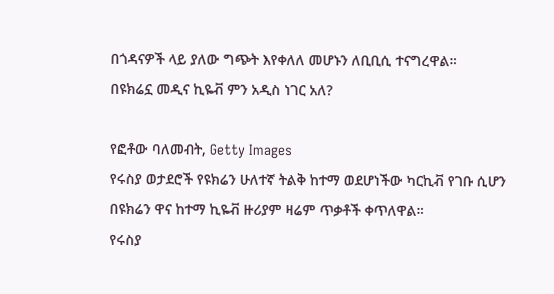በጎዳናዎች ላይ ያለው ግጭት እየቀለለ መሆኑን ለቢቢሲ ተናግረዋል።
በዩክሬኗ መዲና ኪዬቭ ምን አዲስ ነገር አለ?

የፎቶው ባለመብት, Getty Images
የሩስያ ወታደሮች የዩክሬን ሁለተኛ ትልቅ ከተማ ወደሆነችው ካርኪቭ የገቡ ሲሆን በዩክሬን ዋና ከተማ ኪዬቭ ዙሪያም ዛሬም ጥቃቶች ቀጥለዋል።
የሩስያ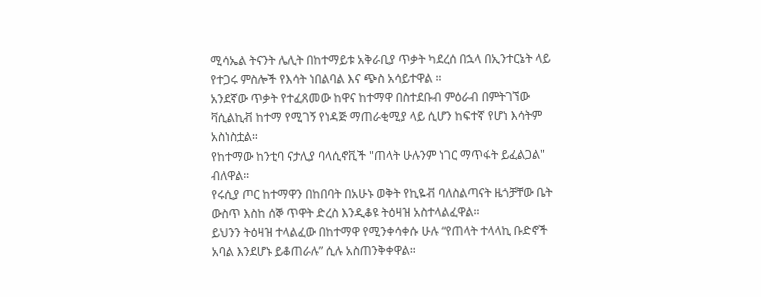ሚሳኤል ትናንት ሌሊት በከተማይቱ አቅራቢያ ጥቃት ካደረሰ በኋላ በኢንተርኔት ላይ የተጋሩ ምስሎች የእሳት ነበልባል እና ጭስ አሳይተዋል ።
አንደኛው ጥቃት የተፈጸመው ከዋና ከተማዋ በስተደቡብ ምዕራብ በምትገኘው ቫሲልኪቭ ከተማ የሚገኝ የነዳጅ ማጠራቂሚያ ላይ ሲሆን ከፍተኛ የሆነ እሳትም አስነስቷል።
የከተማው ከንቲባ ናታሊያ ባላሲኖቪች "ጠላት ሁሉንም ነገር ማጥፋት ይፈልጋል" ብለዋል።
የሩሲያ ጦር ከተማዋን በከበባት በአሁኑ ወቅት የኪዬቭ ባለስልጣናት ዜጎቻቸው ቤት ውስጥ እስከ ሰኞ ጥዋት ድረስ እንዲቆዩ ትዕዛዝ አስተላልፈዋል።
ይህንን ትዕዛዝ ተላልፈው በከተማዋ የሚንቀሳቀሱ ሁሉ “የጠላት ተላላኪ ቡድኖች አባል እንደሆኑ ይቆጠራሉ” ሲሉ አስጠንቅቀዋል።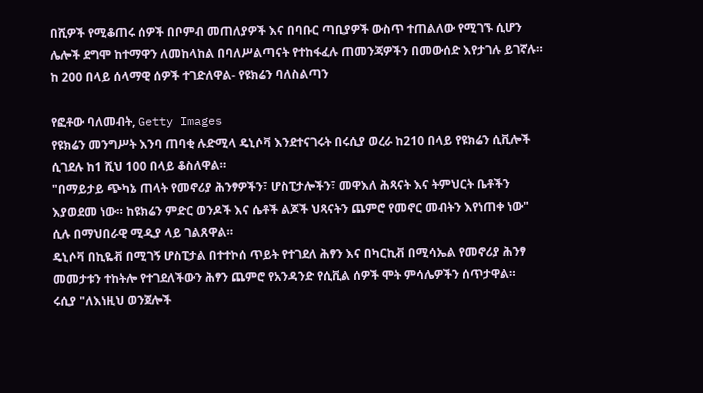በሺዎች የሚቆጠሩ ሰዎች በቦምብ መጠለያዎች እና በባቡር ጣቢያዎች ውስጥ ተጠልለው የሚገኙ ሲሆን ሌሎች ደግሞ ከተማዋን ለመከላከል በባለሥልጣናት የተከፋፈሉ ጠመንጃዎችን በመውሰድ እየታገሉ ይገኛሉ።
ከ 200 በላይ ሰላማዊ ሰዎች ተገድለዋል- የዩክሬን ባለስልጣን

የፎቶው ባለመብት, Getty Images
የዩክሬን መንግሥት እንባ ጠባቂ ሉድሚላ ዴኒሶቫ እንደተናገሩት በሩሲያ ወረራ ከ210 በላይ የዩክሬን ሲቪሎች ሲገደሉ ከ1 ሺህ 100 በላይ ቆስለዋል።
"በማይታይ ጭካኔ ጠላት የመኖሪያ ሕንፃዎችን፣ ሆስፒታሎችን፣ መዋእለ ሕጻናት እና ትምህርት ቤቶችን እያወደመ ነው። ከዩክሬን ምድር ወንዶች እና ሴቶች ልጆች ህጻናትን ጨምሮ የመኖር መብትን እየነጠቀ ነው" ሲሉ በማህበራዊ ሚዲያ ላይ ገልጸዋል።
ዴኒሶቫ በኪዬቭ በሚገኝ ሆስፒታል በተተኮሰ ጥይት የተገደለ ሕፃን እና በካርኪቭ በሚሳኤል የመኖሪያ ሕንፃ መመታቱን ተከትሎ የተገደለችውን ሕፃን ጨምሮ የአንዳንድ የሲቪል ሰዎች ሞት ምሳሌዎችን ሰጥታዋል።
ሩሲያ "ለእነዚህ ወንጀሎች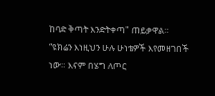ከባድ ቅጣት እንድትቀጣ" ጠይቃዋል።
“ዩክሬን እነዚህን ሁሉ ሁነቴዎች እየመዘገበች ነው። እናም በሄግ ለጦር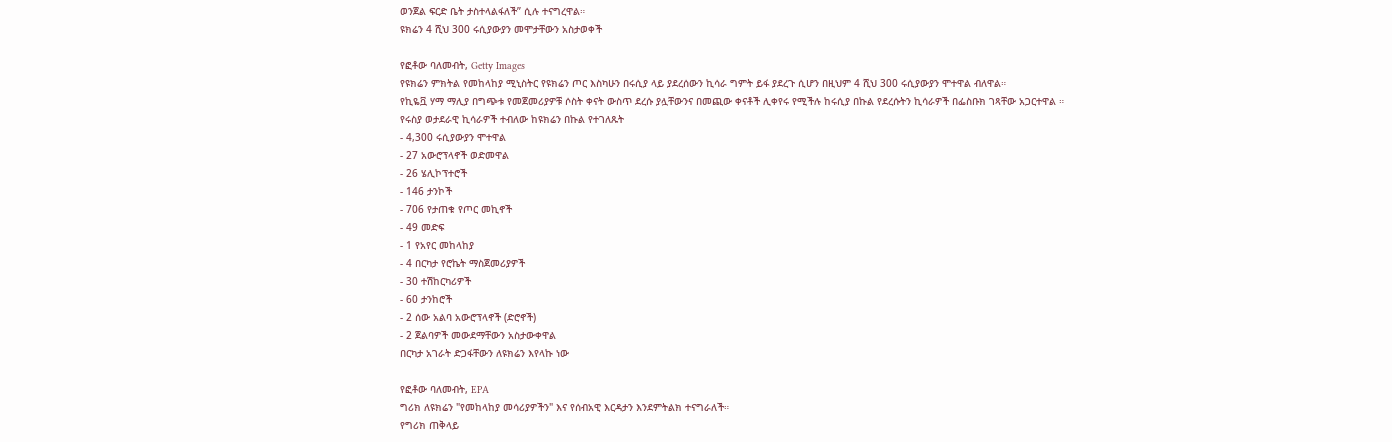ወንጀል ፍርድ ቤት ታስተላልፋለች” ሲሉ ተናግረዋል።
ዩክሬን 4 ሺህ 300 ሩሲያውያን መሞታቸውን አስታወቀች

የፎቶው ባለመብት, Getty Images
የዩክሬን ምክትል የመከላከያ ሚኒስትር የዩክሬን ጦር እስካሁን በሩሲያ ላይ ያደረሰውን ኪሳራ ግምት ይፋ ያደረጉ ሲሆን በዚህም 4 ሺህ 300 ሩሲያውያን ሞተዋል ብለዋል።
የኪዬቯ ሃማ ማሊያ በግጭቱ የመጀመሪያዎቹ ሶስት ቀናት ውስጥ ደረሱ ያሏቸውንና በመጪው ቀናቶች ሊቀየሩ የሚችሉ ከሩሲያ በኩል የደረሱትን ኪሳራዎች በፌስቡክ ገጻቸው አጋርተዋል ።
የሩስያ ወታደራዊ ኪሳራዎች ተብለው ከዩክሬን በኩል የተገለጹት
- 4,300 ሩሲያውያን ሞተዋል
- 27 አውሮፕላኖች ወድመዋል
- 26 ሄሊኮፕተሮች
- 146 ታንኮች
- 706 የታጠቁ የጦር መኪኖች
- 49 መድፍ
- 1 የአየር መከላከያ
- 4 በርካታ የሮኬት ማስጀመሪያዎች
- 30 ተሽከርካሪዎች
- 60 ታንከሮች
- 2 ሰው አልባ አውሮፕላኖች (ድሮኖች)
- 2 ጀልባዎች መውደማቸውን አስታውቀዋል
በርካታ አገራት ድጋፋቸውን ለዩክሬን እየላኩ ነው

የፎቶው ባለመብት, EPA
ግሪክ ለዩክሬን "የመከላከያ መሳሪያዎችን" እና የሰብአዊ እርዳታን እንደምትልክ ተናግራለች።
የግሪክ ጠቅላይ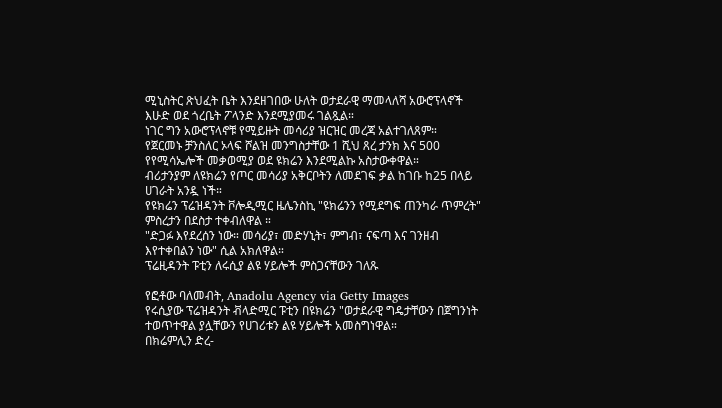ሚኒስትር ጽህፈት ቤት እንደዘገበው ሁለት ወታደራዊ ማመላለሻ አውሮፕላኖች እሁድ ወደ ጎረቤት ፖላንድ እንደሚያመሩ ገልጿል።
ነገር ግን አውሮፕላኖቹ የሚይዙት መሳሪያ ዝርዝር መረጃ አልተገለጸም።
የጀርመኑ ቻንስለር ኦላፍ ሾልዝ መንግስታቸው 1 ሺህ ጸረ ታንክ እና 500 የየሚሳኤሎች መቃወሚያ ወደ ዩክሬን እንደሚልኩ አስታውቀዋል።
ብሪታንያም ለዩክሬን የጦር መሳሪያ አቅርቦትን ለመደገፍ ቃል ከገቡ ከ25 በላይ ሀገራት አንዷ ነች።
የዩክሬን ፕሬዝዳንት ቮሎዲሚር ዜሌንስኪ "ዩክሬንን የሚደግፍ ጠንካራ ጥምረት" ምስረታን በደስታ ተቀብለዋል ።
"ድጋፉ እየደረሰን ነው። መሳሪያ፣ መድሃኒት፣ ምግብ፣ ናፍጣ እና ገንዘብ እየተቀበልን ነው" ሲል አክለዋል።
ፕሬዚዳንት ፑቲን ለሩሲያ ልዩ ሃይሎች ምስጋናቸውን ገለጹ

የፎቶው ባለመብት, Anadolu Agency via Getty Images
የሩሲያው ፕሬዝዳንት ቭላድሚር ፑቲን በዩክሬን "ወታደራዊ ግዴታቸውን በጀግንነት ተወጥተዋል ያሏቸውን የሀገሪቱን ልዩ ሃይሎች አመስግነዋል።
በክሬምሊን ድረ-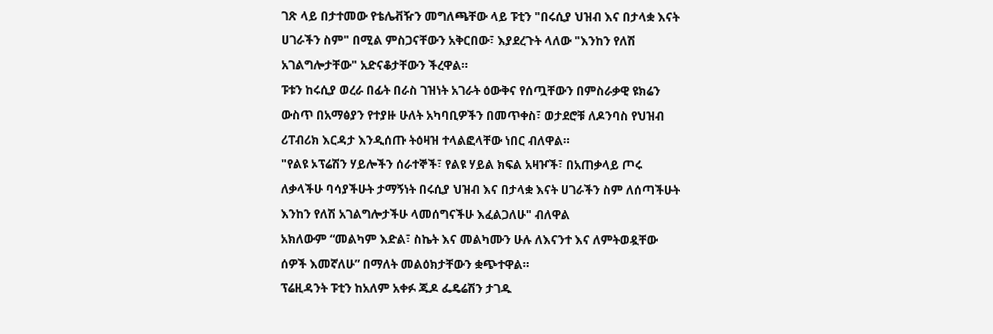ገጽ ላይ በታተመው የቴሌቭዥን መግለጫቸው ላይ ፑቲን "በሩሲያ ህዝብ እና በታላቋ እናት ሀገራችን ስም" በሚል ምስጋናቸውን አቅርበው፣ እያደረጉት ላለው "እንከን የለሽ አገልግሎታቸው" አድናቆታቸውን ችረዋል።
ፑቱን ከሩሲያ ወረራ በፊት በራስ ገዝነት አገራት ዕውቅና የሰጧቸውን በምስራቃዊ ዩክሬን ውስጥ በአማፅያን የተያዙ ሁለት አካባቢዎችን በመጥቀስ፣ ወታደሮቹ ለዶንባስ የህዝብ ሪፐብሪክ እርዳታ እንዲሰጡ ትዕዛዝ ተላልፎላቸው ነበር ብለዋል።
"የልዩ ኦፕሬሽን ሃይሎችን ሰራተኞች፣ የልዩ ሃይል ክፍል አዛዦች፣ በአጠቃላይ ጦሩ ለቃላችሁ ባሳያችሁት ታማኝነት በሩሲያ ህዝብ እና በታላቋ እናት ሀገራችን ስም ለሰጣችሁት እንከን የለሽ አገልግሎታችሁ ላመሰግናችሁ እፈልጋለሁ" ብለዋል
አክለውም “መልካም እድል፣ ስኬት እና መልካሙን ሁሉ ለእናንተ እና ለምትወዷቸው ሰዎች እመኛለሁ” በማለት መልዕክታቸውን ቋጭተዋል።
ፕሬዚዳንት ፑቲን ከአለም አቀፉ ጁዶ ፌዴሬሽን ታገዱ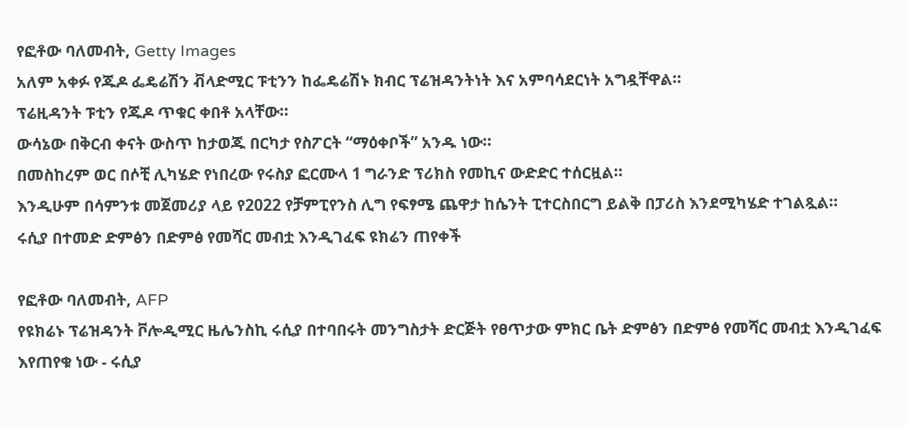የፎቶው ባለመብት, Getty Images
አለም አቀፉ የጁዶ ፌዴሬሽን ቭላድሚር ፑቲንን ከፌዴሬሽኑ ክብር ፕሬዝዳንትነት እና አምባሳደርነት አግዷቸዋል።
ፕሬዚዳንት ፑቲን የጁዶ ጥቁር ቀበቶ አላቸው።
ውሳኔው በቅርብ ቀናት ውስጥ ከታወጁ በርካታ የስፖርት “ማዕቀቦች” አንዱ ነው።
በመስከረም ወር በሶቺ ሊካሄድ የነበረው የሩስያ ፎርሙላ 1 ግራንድ ፕሪክስ የመኪና ውድድር ተሰርዟል።
እንዲሁም በሳምንቱ መጀመሪያ ላይ የ2022 የቻምፒየንስ ሊግ የፍፃሜ ጨዋታ ከሴንት ፒተርስበርግ ይልቅ በፓሪስ እንደሚካሄድ ተገልጿል።
ሩሲያ በተመድ ድምፅን በድምፅ የመሻር መብቷ እንዲገፈፍ ዩክሬን ጠየቀች

የፎቶው ባለመብት, AFP
የዩክሬኑ ፕሬዝዳንት ቮሎዲሚር ዜሌንስኪ ሩሲያ በተባበሩት መንግስታት ድርጅት የፀጥታው ምክር ቤት ድምፅን በድምፅ የመሻር መብቷ እንዲገፈፍ እየጠየቁ ነው - ሩሲያ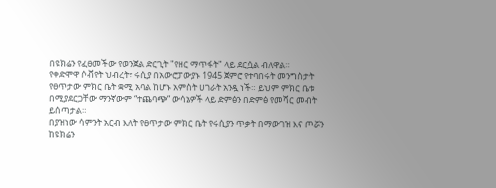በዩክሬን የፈፀመችው የወንጀል ድርጊት "የዘር ማጥፋት" ላይ ደርሷል ብለዋል።
የቀድሞዋ ሶቭየት ህብረት፣ ሩሲያ በአውሮፓውያኑ 1945 ጀምሮ የተባበሩት መንግስታት የፀጥታው ምክር ቤት ቋሚ አባል ከሆኑ አምስት ሀገራት አንዷ ነች። ይህም ምክር ቤቱ በሚያደርጋቸው ማንኛውም “ተጨባጭ” ውሳኔዎች ላይ ድምፅን በድምፅ የመሻር መብት ይሰጣታል።
በያዝነው ሳምንት አርብ እለት የፀጥታው ምክር ቤት የሩሲያን ጥቃት በማውገዝ እና ጦሯን ከዩክሬን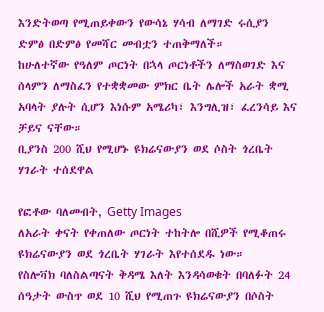እንድትወጣ የሚጠይቀውን የውሳኔ ሃሳብ ለማገድ ሩሲያን ድምፅ በድምፅ የመሻር መብቷን ተጠቅማለች።
ከሁለተኛው የዓለም ጦርነት በኋላ ጦርነቶችን ለማስወገድ እና ሰላምን ለማስፈን የተቋቋመው ምክር ቤት ሌሎች አራት ቋሚ አባላት ያሉት ሲሆን እነሱም አሜሪካ፣ እንግሊዝ፣ ፈረንሳይ እና ቻይና ናቸው።
ቢያንስ 200 ሺህ የሚሆኑ ዩክሬናውያን ወደ ሶስት ጎረቤት ሃገራት ተሰደዋል

የፎቶው ባለመብት, Getty Images
ለአራት ቀናት የቀጠለው ጦርነት ተከትሎ በሺዎች የሚቆጠሩ ዩክሬናውያን ወደ ጎረቤት ሃገራት እየተሰደዱ ነው።
የስሎቫክ ባለስልጣናት ቅዳሜ እለት እንዳሳወቁት በባለፉት 24 ሰዓታት ውስጥ ወደ 10 ሺህ የሚጠጉ ዩክሬናውያን በሶስት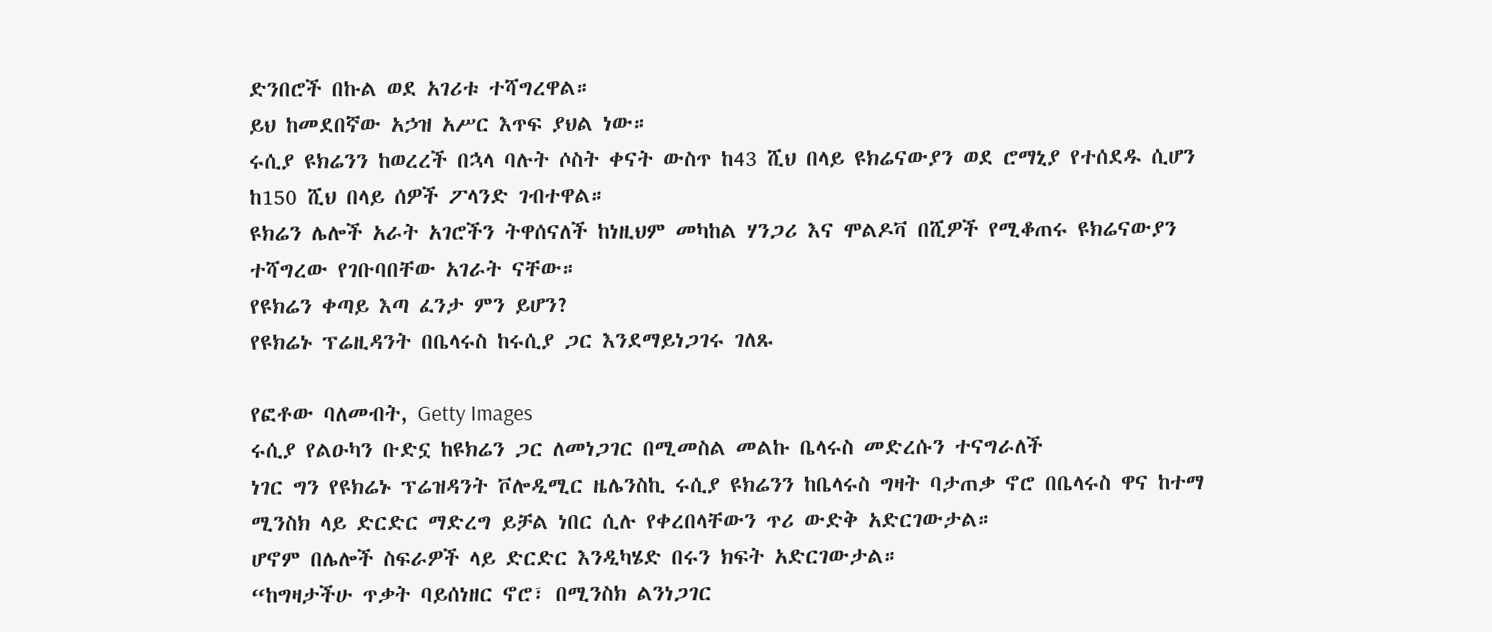ድንበሮች በኩል ወደ አገሪቱ ተሻግረዋል።
ይህ ከመደበኛው አኃዝ አሥር እጥፍ ያህል ነው።
ሩሲያ ዩክሬንን ከወረረች በኋላ ባሉት ሶስት ቀናት ውስጥ ከ43 ሺህ በላይ ዩክሬናውያን ወደ ሮማኒያ የተሰደዱ ሲሆን ከ150 ሺህ በላይ ሰዎች ፖላንድ ገብተዋል።
ዩክሬን ሌሎች አራት አገሮችን ትዋሰናለች ከነዚህም መካከል ሃንጋሪ እና ሞልዶቫ በሺዎች የሚቆጠሩ ዩክሬናውያን ተሻግረው የገቡባበቸው አገራት ናቸው።
የዩክሬን ቀጣይ እጣ ፈንታ ምን ይሆን?
የዩክሬኑ ፕሬዚዳንት በቤላሩስ ከሩሲያ ጋር እንደማይነጋገሩ ገለጹ

የፎቶው ባለመብት, Getty Images
ሩሲያ የልዑካን ቡድኗ ከዩክሬን ጋር ለመነጋገር በሚመስል መልኩ ቤላሩስ መድረሱን ተናግራለች
ነገር ግን የዩክሬኑ ፕሬዝዳንት ቮሎዲሚር ዜሌንስኪ ሩሲያ ዩክሬንን ከቤላሩስ ግዛት ባታጠቃ ኖሮ በቤላሩስ ዋና ከተማ ሚንስክ ላይ ድርድር ማድረግ ይቻል ነበር ሲሉ የቀረበላቸውን ጥሪ ውድቅ አድርገውታል።
ሆኖም በሌሎች ስፍራዎች ላይ ድርድር እንዲካሄድ በሩን ክፍት አድርገውታል።
“ከግዛታችሁ ጥቃት ባይሰነዘር ኖሮ፣ በሚንስክ ልንነጋገር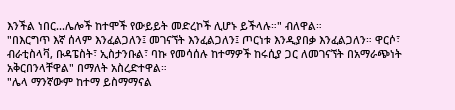እንችል ነበር...ሌሎች ከተሞች የውይይት መድረኮች ሊሆኑ ይችላሉ።" ብለዋል።
"በእርግጥ እኛ ሰላም እንፈልጋለን፤ መገናኘት እንፈልጋለን፤ ጦርነቱ እንዲያበቃ እንፈልጋለን። ዋርሶ፣ ብራቲስላቫ, ቡዳፔስት፣ ኢስታንቡል፣ ባኩ የመሳሰሉ ከተማዎች ከሩሲያ ጋር ለመገናኘት በአማራጭነት አቅርበንላቸዋል" በማለት አስረድተዋል።
"ሌላ ማንኛውም ከተማ ይስማማናል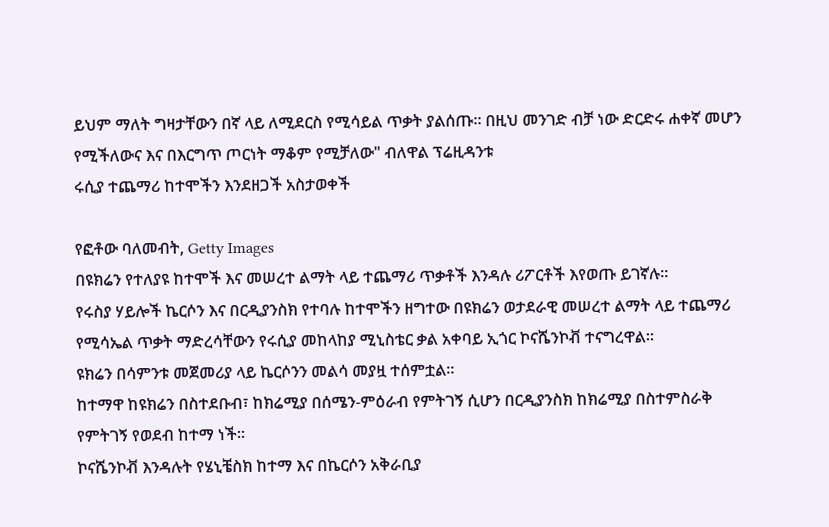ይህም ማለት ግዛታቸውን በኛ ላይ ለሚደርስ የሚሳይል ጥቃት ያልሰጡ። በዚህ መንገድ ብቻ ነው ድርድሩ ሐቀኛ መሆን የሚችለውና እና በእርግጥ ጦርነት ማቆም የሚቻለው" ብለዋል ፕሬዚዳንቱ
ሩሲያ ተጨማሪ ከተሞችን እንደዘጋች አስታወቀች

የፎቶው ባለመብት, Getty Images
በዩክሬን የተለያዩ ከተሞች እና መሠረተ ልማት ላይ ተጨማሪ ጥቃቶች እንዳሉ ሪፖርቶች እየወጡ ይገኛሉ።
የሩስያ ሃይሎች ኬርሶን እና በርዲያንስክ የተባሉ ከተሞችን ዘግተው በዩክሬን ወታደራዊ መሠረተ ልማት ላይ ተጨማሪ የሚሳኤል ጥቃት ማድረሳቸውን የሩሲያ መከላከያ ሚኒስቴር ቃል አቀባይ ኢጎር ኮናሼንኮቭ ተናግረዋል።
ዩክሬን በሳምንቱ መጀመሪያ ላይ ኬርሶንን መልሳ መያዟ ተሰምቷል።
ከተማዋ ከዩክሬን በስተደቡብ፣ ከክሬሚያ በሰሜን-ምዕራብ የምትገኝ ሲሆን በርዲያንስክ ከክሬሚያ በስተምስራቅ የምትገኝ የወደብ ከተማ ነች።
ኮናሼንኮቭ እንዳሉት የሄኒቼስክ ከተማ እና በኬርሶን አቅራቢያ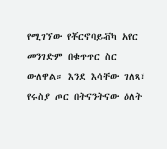የሚገኘው የቾርኖባይቭካ አየር መንገድም በቁጥጥር ስር ውለዋል። እንደ እሳቸው ገለጻ፣ የሩስያ ጦር በትናንትናው ዕለት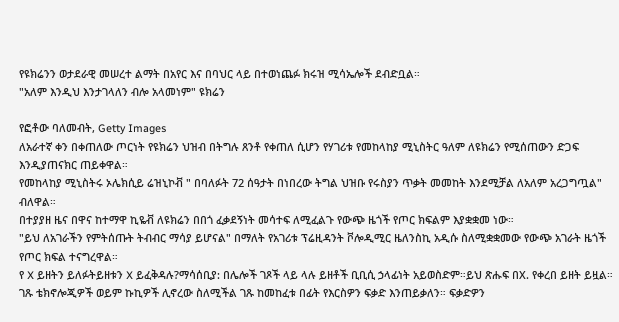የዩክሬንን ወታደራዊ መሠረተ ልማት በአየር እና በባህር ላይ በተወነጨፉ ክሩዝ ሚሳኤሎች ደብድቧል።
"አለም እንዲህ እንታገላለን ብሎ አላመነም" ዩክሬን

የፎቶው ባለመብት, Getty Images
ለአራተኛ ቀን በቀጠለው ጦርነት የዩክሬን ህዝብ በትግሉ ጸንቶ የቀጠለ ሲሆን የሃገሪቱ የመከላከያ ሚኒስትር ዓለም ለዩክሬን የሚሰጠውን ድጋፍ እንዲያጠናክር ጠይቀዋል።
የመከላከያ ሚኒስትሩ ኦሌክሲይ ሬዝኒኮቭ " በባለፉት 72 ሰዓታት በነበረው ትግል ህዝቡ የሩስያን ጥቃት መመከት እንደሚቻል ለአለም አረጋግጧል" ብለዋል።
በተያያዘ ዜና በዋና ከተማዋ ኪዬቭ ለዩክሬን በበጎ ፈቃደኝነት መሳተፍ ለሚፈልጉ የውጭ ዜጎች የጦር ክፍልም እያቋቋመ ነው።
"ይህ ለአገራችን የምትሰጡት ትብብር ማሳያ ይሆናል" በማለት የአገሪቱ ፕሬዚዳንት ቮሎዲሚር ዜለንስኪ አዲሱ ስለሚቋቋመው የውጭ አገራት ዜጎች የጦር ክፍል ተናግረዋል።
የ X ይዘትን ይለፉትይዘቱን X ይፈቅዳሉ?ማሳሰቢያ: በሌሎች ገጾች ላይ ላሉ ይዘቶች ቢቢሲ ኃላፊነት አይወስድም።ይህ ጽሑፍ በX. የቀረበ ይዘት ይዟል። ገጹ ቴክኖሎጂዎች ወይም ኩኪዎች ሊኖረው ስለሚችል ገጹ ከመከፈቱ በፊት የእርስዎን ፍቃድ እንጠይቃለን። ፍቃድዎን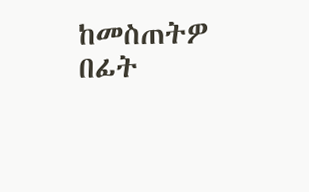ከመስጠትዎ በፊት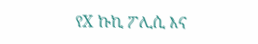የX ኩኪ ፖሊሲ እና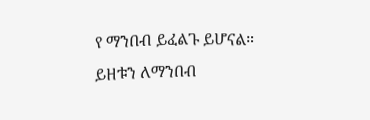የ ማንበብ ይፈልጉ ይሆናል። ይዘቱን ለማንበብ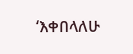‘እቀበላለሁ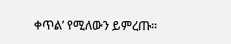ቀጥል’ የሚለውን ይምረጡ።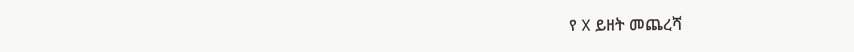የ X ይዘት መጨረሻ